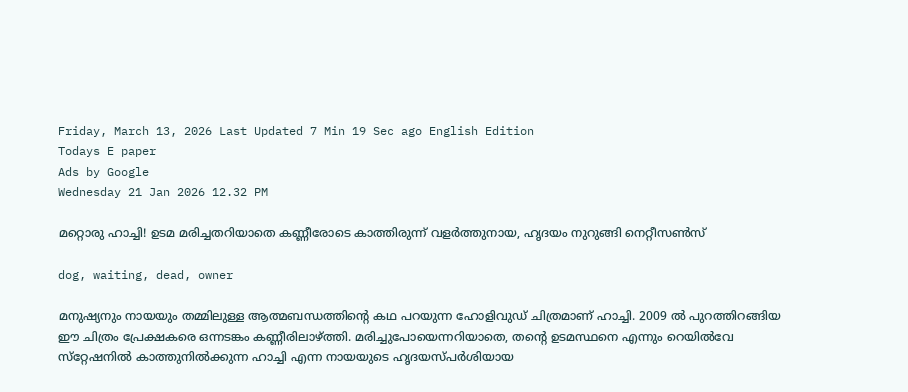Friday, March 13, 2026 Last Updated 7 Min 19 Sec ago English Edition
Todays E paper
Ads by Google
Wednesday 21 Jan 2026 12.32 PM

മറ്റൊരു ഹാച്ചി! ഉടമ മരിച്ചതറിയാതെ കണ്ണീരോടെ കാത്തിരുന്ന് വളര്‍ത്തുനായ, ഹൃദയം നുറുങ്ങി നെറ്റീസണ്‍സ്

dog, waiting, dead, owner

മനുഷ്യനും നായയും തമ്മിലുള്ള ആത്മബന്ധത്തിന്റെ കഥ പറയുന്ന ഹോളിവുഡ് ചിത്രമാണ് ഹാച്ചി. 2009 ല്‍ പുറത്തിറങ്ങിയ ഈ ചിത്രം പ്രേക്ഷകരെ ഒന്നടങ്കം കണ്ണീരിലാഴ്ത്തി. മരിച്ചുപോയെന്നറിയാതെ, തന്റെ ഉടമസ്ഥനെ എന്നും റെയില്‍വേ സ്‌റ്റേഷനില്‍ കാത്തുനില്‍ക്കുന്ന ഹാച്ചി എന്ന നായയുടെ ഹൃദയസ്പര്‍ശിയായ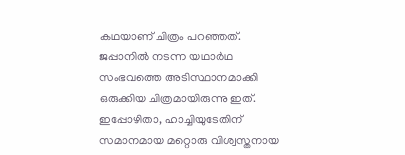കഥയാണ് ചിത്രം പറഞ്ഞത്. ജപ്പാനില്‍ നടന്ന യഥാര്‍ഥ സംഭവത്തെ അടിസ്ഥാനമാക്കി ഒരുക്കിയ ചിത്രമായിരുന്നു ഇത്. ഇപ്പോഴിതാ, ഹാച്ചിയുടേതിന് സമാനമായ മറ്റൊരു വിശ്വസ്തനായ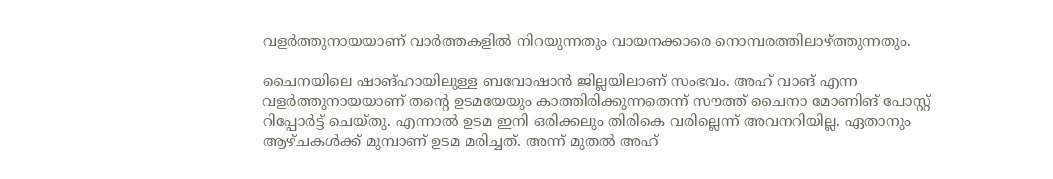വളര്‍ത്തുനായയാണ് വാര്‍ത്തകളില്‍ നിറയുന്നതും വായനക്കാരെ നൊമ്പരത്തിലാഴ്ത്തുന്നതും.

ചൈനയിലെ ഷാങ്ഹായിലുള്ള ബവോഷാന്‍ ജില്ലയിലാണ് സംഭവം. അഹ് വാങ് എന്ന വളര്‍ത്തുനായയാണ് തന്റെ ഉടമയേയും കാത്തിരിക്കുന്നതെന്ന് സൗത്ത് ചൈനാ മോണിങ് പോസ്റ്റ് റിപ്പോര്‍ട്ട് ചെയ്തു. എന്നാല്‍ ഉടമ ഇനി ഒരിക്കലും തിരികെ വരില്ലെന്ന് അവനറിയില്ല. ഏതാനും ആഴ്ചകള്‍ക്ക് മുമ്പാണ് ഉടമ മരിച്ചത്. അന്ന് മുതല്‍ അഹ്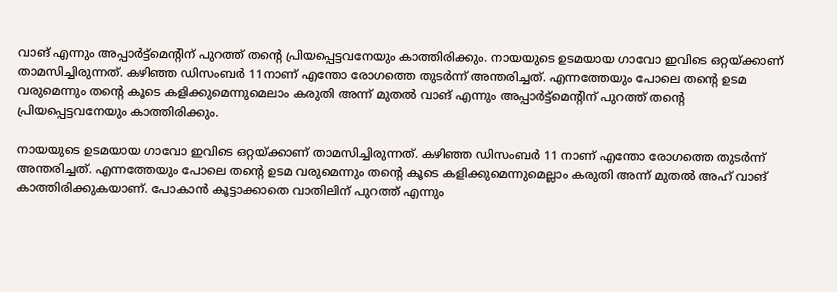വാങ് എന്നും അപ്പാര്‍ട്ട്‌മെന്റിന് പുറത്ത് തന്റെ പ്രിയപ്പെട്ടവനേയും കാത്തിരിക്കും. നായയുടെ ഉടമയായ ഗാവോ ഇവിടെ ഒറ്റയ്ക്കാണ് താമസിച്ചിരുന്നത്. കഴിഞ്ഞ ഡിസംബര്‍ 11നാണ് എന്തോ രോഗത്തെ തുടര്‍ന്ന് അന്തരിച്ചത്. എന്നത്തേയും പോലെ തന്റെ ഉടമ വരുമെന്നും തന്റെ കൂടെ കളിക്കുമെന്നുമെലാം കരുതി അന്ന് മുതല്‍ വാങ് എന്നും അപ്പാര്‍ട്ട്‌മെന്റിന് പുറത്ത് തന്റെ പ്രിയപ്പെട്ടവനേയും കാത്തിരിക്കും.

നായയുടെ ഉടമയായ ഗാവോ ഇവിടെ ഒറ്റയ്ക്കാണ് താമസിച്ചിരുന്നത്. കഴിഞ്ഞ ഡിസംബര്‍ 11 നാണ് എന്തോ രോഗത്തെ തുടര്‍ന്ന് അന്തരിച്ചത്. എന്നത്തേയും പോലെ തന്റെ ഉടമ വരുമെന്നും തന്റെ കൂടെ കളിക്കുമെന്നുമെല്ലാം കരുതി അന്ന് മുതല്‍ അഹ് വാങ് കാത്തിരിക്കുകയാണ്. പോകാന്‍ കൂട്ടാക്കാതെ വാതിലിന് പുറത്ത് എന്നും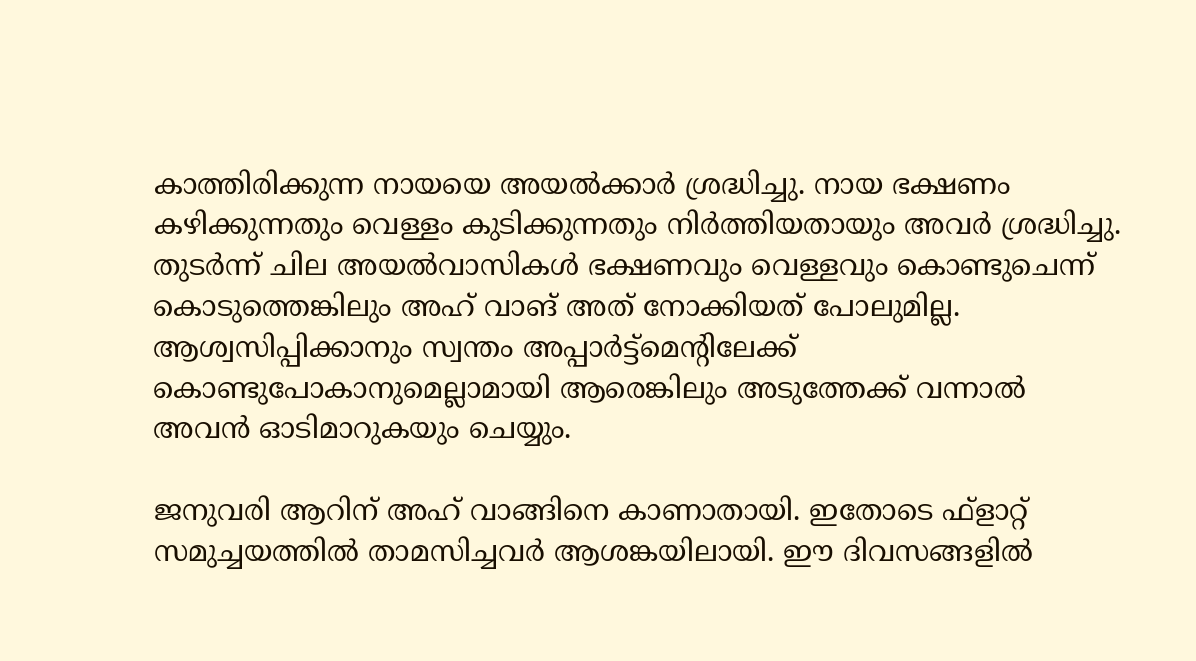കാത്തിരിക്കുന്ന നായയെ അയല്‍ക്കാര്‍ ശ്രദ്ധിച്ചു. നായ ഭക്ഷണം കഴിക്കുന്നതും വെള്ളം കുടിക്കുന്നതും നിര്‍ത്തിയതായും അവര്‍ ശ്രദ്ധിച്ചു. തുടര്‍ന്ന് ചില അയല്‍വാസികള്‍ ഭക്ഷണവും വെള്ളവും കൊണ്ടുചെന്ന് കൊടുത്തെങ്കിലും അഹ് വാങ് അത് നോക്കിയത് പോലുമില്ല. ആശ്വസിപ്പിക്കാനും സ്വന്തം അപ്പാര്‍ട്ട്‌മെന്റിലേക്ക് കൊണ്ടുപോകാനുമെല്ലാമായി ആരെങ്കിലും അടുത്തേക്ക് വന്നാല്‍ അവന്‍ ഓടിമാറുകയും ചെയ്യും.

ജനുവരി ആറിന് അഹ് വാങ്ങിനെ കാണാതായി. ഇതോടെ ഫ്‌ളാറ്റ് സമുച്ചയത്തില്‍ താമസിച്ചവര്‍ ആശങ്കയിലായി. ഈ ദിവസങ്ങളില്‍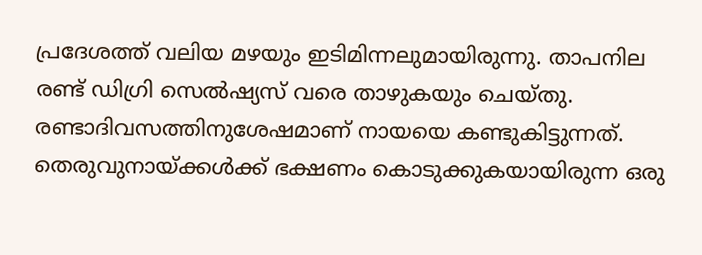പ്രദേശത്ത് വലിയ മഴയും ഇടിമിന്നലുമായിരുന്നു. താപനില രണ്ട് ഡിഗ്രി സെല്‍ഷ്യസ് വരെ താഴുകയും ചെയ്തു. രണ്ടാദിവസത്തിനുശേഷമാണ് നായയെ കണ്ടുകിട്ടുന്നത്. തെരുവുനായ്ക്കള്‍ക്ക് ഭക്ഷണം കൊടുക്കുകയായിരുന്ന ഒരു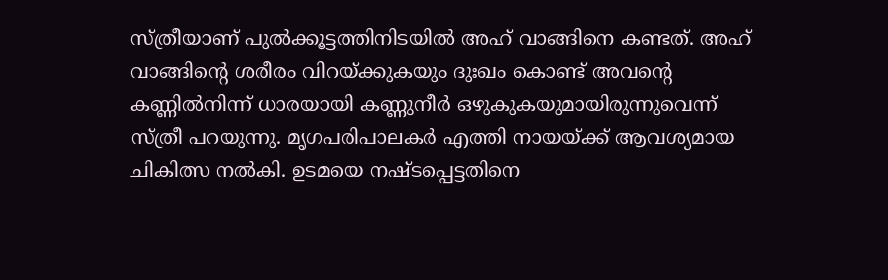സ്ത്രീയാണ് പുല്‍ക്കൂട്ടത്തിനിടയില്‍ അഹ് വാങ്ങിനെ കണ്ടത്. അഹ് വാങ്ങിന്റെ ശരീരം വിറയ്ക്കുകയും ദുഃഖം കൊണ്ട് അവന്റെ കണ്ണില്‍നിന്ന് ധാരയായി കണ്ണുനീര്‍ ഒഴുകുകയുമായിരുന്നുവെന്ന് സ്ത്രീ പറയുന്നു. മൃഗപരിപാലകര്‍ എത്തി നായയ്ക്ക് ആവശ്യമായ ചികിത്സ നല്‍കി. ഉടമയെ നഷ്ടപ്പെട്ടതിനെ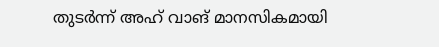തുടര്‍ന്ന് അഹ് വാങ് മാനസികമായി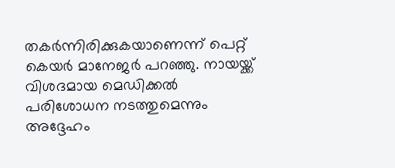തകര്‍ന്നിരിക്കുകയാണെന്ന് പെറ്റ് കെയര്‍ മാനേജര്‍ പറഞ്ഞു. നായയ്ക്ക് വിശദമായ മെഡിക്കല്‍ പരിശോധന നടത്തുമെന്നും അദ്ദേഹം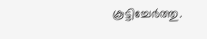കൂട്ടിച്ചേര്‍ത്തു.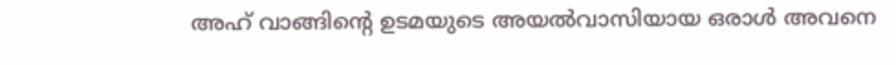അഹ് വാങ്ങിന്റെ ഉടമയുടെ അയല്‍വാസിയായ ഒരാള്‍ അവനെ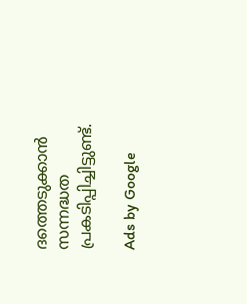ദത്തെടുക്കാന്‍ സന്നദ്ധത പ്രകടിപ്പിച്ചിട്ടുണ്ട്.

Ads by Google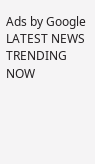Ads by Google
LATEST NEWS
TRENDING NOW